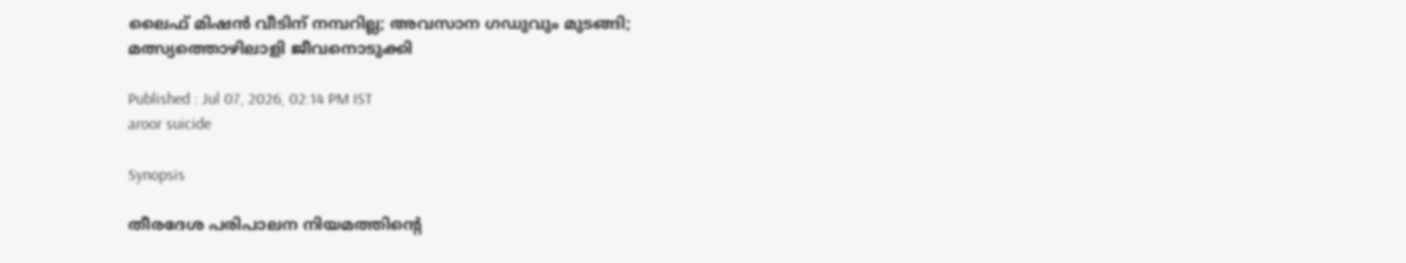ലൈഫ് മിഷൻ വീടിന് നമ്പറില്ല; അവസാന ഗഡുവും മുടങ്ങി; മത്സ്യത്തൊഴിലാളി ജീവനൊടുക്കി

Published : Jul 07, 2026, 02:14 PM IST
aroor suicide

Synopsis

തീരദേശ പരിപാലന നിയമത്തിന്റെ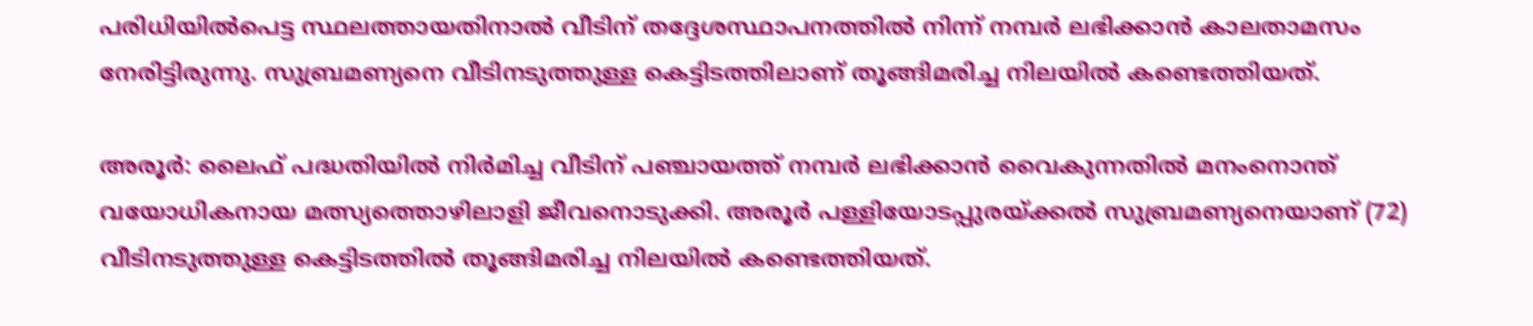പരിധിയിൽപെട്ട സ്ഥലത്തായതിനാൽ വീടിന് തദ്ദേശസ്ഥാപനത്തിൽ നിന്ന് നമ്പർ ലഭിക്കാൻ കാലതാമസം നേരിട്ടിരുന്നു. സുബ്രമണ്യനെ വീടിനടുത്തുള്ള കെട്ടിടത്തിലാണ് തൂങ്ങിമരിച്ച നിലയിൽ കണ്ടെത്തിയത്.

അരൂർ: ലൈഫ് പദ്ധതിയിൽ നിർമിച്ച വീടിന് പഞ്ചായത്ത് നമ്പർ ലഭിക്കാൻ വൈകുന്നതിൽ മനംനൊന്ത് വയോധികനായ മത്സ്യത്തൊഴിലാളി ജീവനൊടുക്കി. അരൂർ പള്ളിയോടപ്പുരയ്ക്കൽ സുബ്രമണ്യനെയാണ് (72) വീടിനടുത്തുള്ള കെട്ടിടത്തിൽ തൂങ്ങിമരിച്ച നിലയിൽ കണ്ടെത്തിയത്.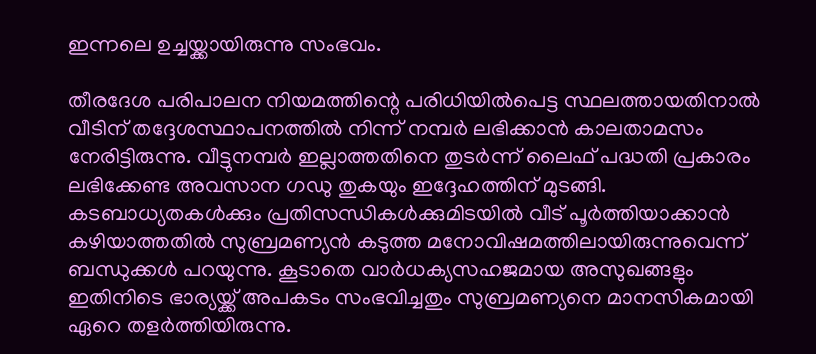ഇന്നലെ ഉച്ചയ്ക്കായിരുന്നു സംഭവം.

തീരദേശ പരിപാലന നിയമത്തിന്റെ പരിധിയിൽപെട്ട സ്ഥലത്തായതിനാൽ വീടിന് തദ്ദേശസ്ഥാപനത്തിൽ നിന്ന് നമ്പർ ലഭിക്കാൻ കാലതാമസം നേരിട്ടിരുന്നു. വീട്ടുനമ്പർ ഇല്ലാത്തതിനെ തുടർന്ന് ലൈഫ് പദ്ധതി പ്രകാരം ലഭിക്കേണ്ട അവസാന ഗഡു തുകയും ഇദ്ദേഹത്തിന് മുടങ്ങി. കടബാധ്യതകൾക്കും പ്രതിസന്ധികൾക്കുമിടയിൽ വീട് പൂർത്തിയാക്കാൻ കഴിയാത്തതിൽ സുബ്രമണ്യൻ കടുത്ത മനോവിഷമത്തിലായിരുന്നുവെന്ന് ബന്ധുക്കൾ പറയുന്നു. കൂടാതെ വാർധക്യസഹജമായ അസുഖങ്ങളും ഇതിനിടെ ഭാര്യയ്ക്ക് അപകടം സംഭവിച്ചതും സുബ്രമണ്യനെ മാനസികമായി ഏറെ തളർത്തിയിരുന്നു.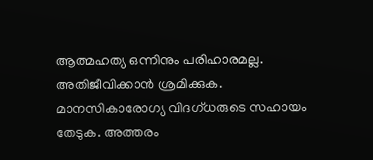ആത്മഹത്യ ഒന്നിനും പരിഹാരമല്ല. അതിജീവിക്കാൻ ശ്രമിക്കുക. മാനസികാരോഗ്യ വിദഗ്ധരുടെ സഹായം തേടുക. അത്തരം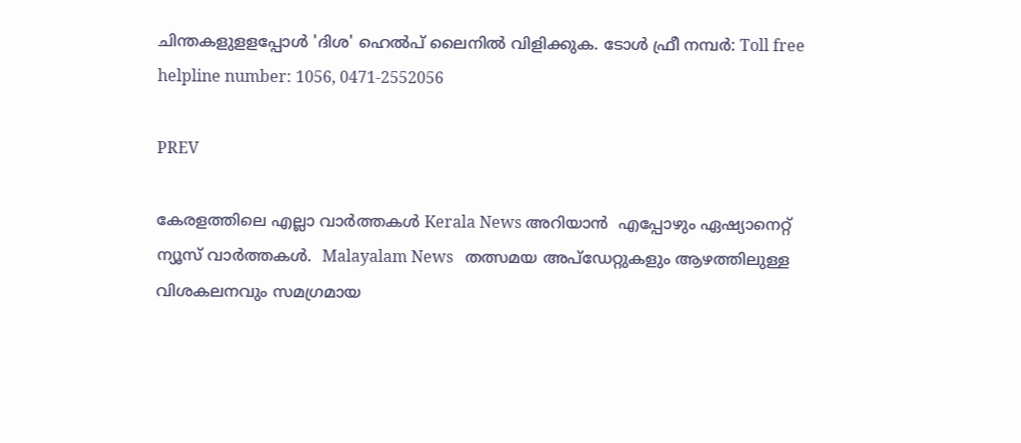ചിന്തകളുളളപ്പോൾ 'ദിശ' ഹെൽപ് ലൈനിൽ വിളിക്കുക. ടോൾ ഫ്രീ നമ്പർ: Toll free helpline number: 1056, 0471-2552056

PREV

കേരളത്തിലെ എല്ലാ വാർത്തകൾ Kerala News അറിയാൻ  എപ്പോഴും ഏഷ്യാനെറ്റ് ന്യൂസ് വാർത്തകൾ.  Malayalam News   തത്സമയ അപ്‌ഡേറ്റുകളും ആഴത്തിലുള്ള വിശകലനവും സമഗ്രമായ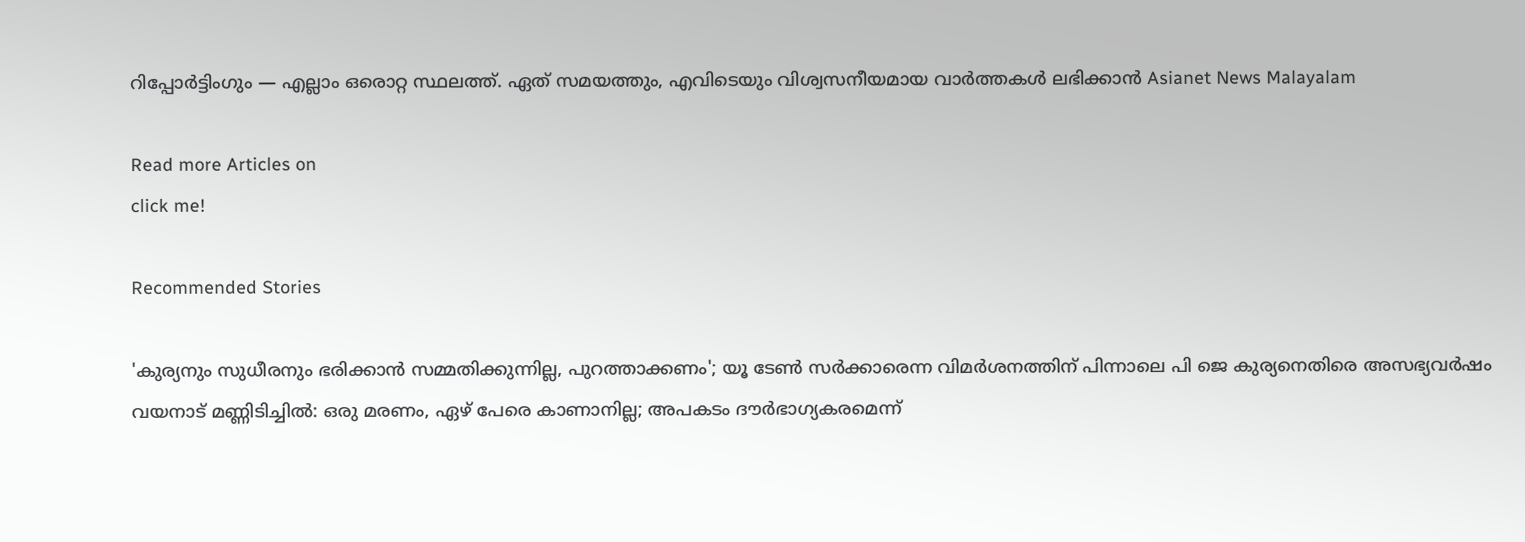റിപ്പോർട്ടിംഗും — എല്ലാം ഒരൊറ്റ സ്ഥലത്ത്. ഏത് സമയത്തും, എവിടെയും വിശ്വസനീയമായ വാർത്തകൾ ലഭിക്കാൻ Asianet News Malayalam

Read more Articles on
click me!

Recommended Stories

'കുര്യനും സുധീരനും ഭരിക്കാൻ സമ്മതിക്കുന്നില്ല, പുറത്താക്കണം'; യൂ ടേൺ സർക്കാരെന്ന വിമർശനത്തിന് പിന്നാലെ പി ജെ കുര്യനെതിരെ അസഭ്യവർഷം
വയനാട് മണ്ണിടിച്ചിൽ: ഒരു മരണം, ഏഴ് പേരെ കാണാനില്ല; അപകടം ദൗർഭാഗ്യകരമെന്ന്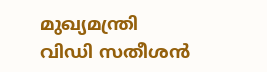മുഖ്യമന്ത്രി വിഡി സതീശൻ